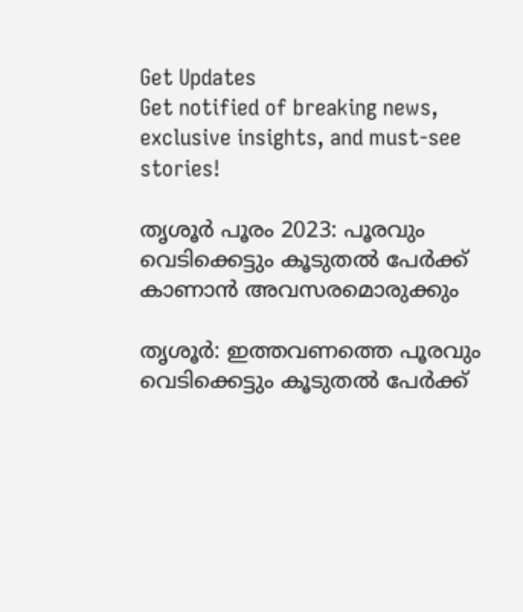Get Updates
Get notified of breaking news, exclusive insights, and must-see stories!

തൃശൂര്‍ പൂരം 2023: പൂരവും വെടിക്കെട്ടും കൂടുതല്‍ പേര്‍ക്ക് കാണാന്‍ അവസരമൊരുക്കും

തൃശൂര്‍: ഇത്തവണത്തെ പൂരവും വെടിക്കെട്ടും കൂടുതല്‍ പേര്‍ക്ക്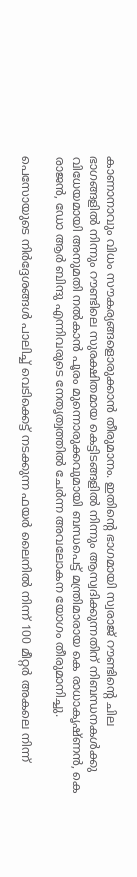കാണാനാവും വിധം സൗകര്യങ്ങളൊരുക്കാന്‍ തീരുമാനം. ഇതിന്റെ ഭാഗമായി സ്വരാജ് റൗണ്ടിന്റെ ചില ഭാഗങ്ങളില്‍ നിന്നും റൗണ്ടിലെ സുരക്ഷിതമായ കെട്ടിടങ്ങളില്‍ നിന്നും ആസ്വദിക്കുന്നതിന് നിബന്ധനകള്‍ക്കു വിധേയമായി അനുമതി നല്‍കാന്‍ പൂരം മുന്നൊരുക്കവുമായി ബന്ധപെട്ട് മന്ത്രിമാരായ കെ രാധാകൃഷ്ണന്‍, കെ രാജന്‍, ഡോ ആര്‍ ബിന്ദു എന്നിവരുടെ നേതൃത്വത്തില്‍ ചേര്‍ന്ന അവലോകന യോഗം തീരുമാനിച്ചു.

പെസോയുടെ നിര്‍ദ്ദേശങ്ങള്‍ പാലിച്ച് വെടിക്കെട്ട് നടക്കുന്ന ഫയര്‍ ലൈനില്‍ നിന്ന് 100 മീറ്റര്‍ അകലെ നിന്ന്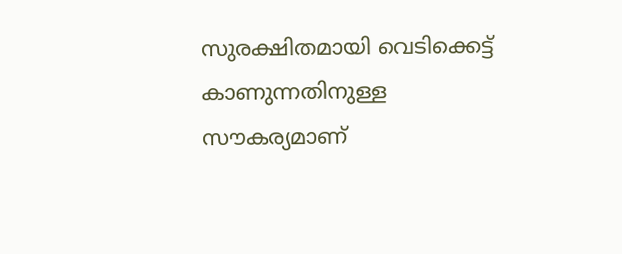സുരക്ഷിതമായി വെടിക്കെട്ട് കാണുന്നതിനുള്ള സൗകര്യമാണ്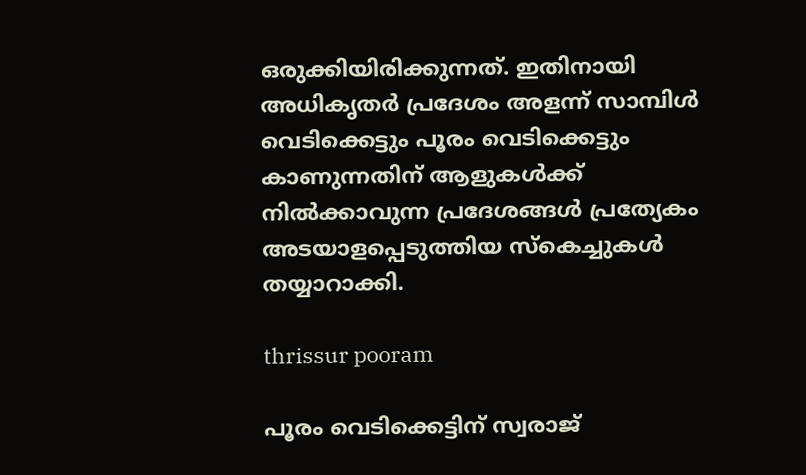ഒരുക്കിയിരിക്കുന്നത്. ഇതിനായി അധികൃതര്‍ പ്രദേശം അളന്ന് സാമ്പിള്‍ വെടിക്കെട്ടും പൂരം വെടിക്കെട്ടും കാണുന്നതിന് ആളുകള്‍ക്ക് നില്‍ക്കാവുന്ന പ്രദേശങ്ങള്‍ പ്രത്യേകം അടയാളപ്പെടുത്തിയ സ്‌കെച്ചുകള്‍ തയ്യാറാക്കി.

thrissur pooram

പൂരം വെടിക്കെട്ടിന് സ്വരാജ്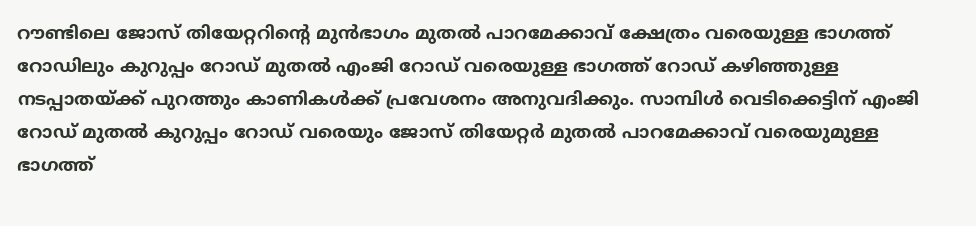റൗണ്ടിലെ ജോസ് തിയേറ്ററിന്റെ മുന്‍ഭാഗം മുതല്‍ പാറമേക്കാവ് ക്ഷേത്രം വരെയുള്ള ഭാഗത്ത് റോഡിലും കുറുപ്പം റോഡ് മുതല്‍ എംജി റോഡ് വരെയുള്ള ഭാഗത്ത് റോഡ് കഴിഞ്ഞുള്ള നടപ്പാതയ്ക്ക് പുറത്തും കാണികള്‍ക്ക് പ്രവേശനം അനുവദിക്കും. സാമ്പിള്‍ വെടിക്കെട്ടിന് എംജി റോഡ് മുതല്‍ കുറുപ്പം റോഡ് വരെയും ജോസ് തിയേറ്റര്‍ മുതല്‍ പാറമേക്കാവ് വരെയുമുള്ള ഭാഗത്ത്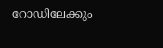റോഡിലേക്കും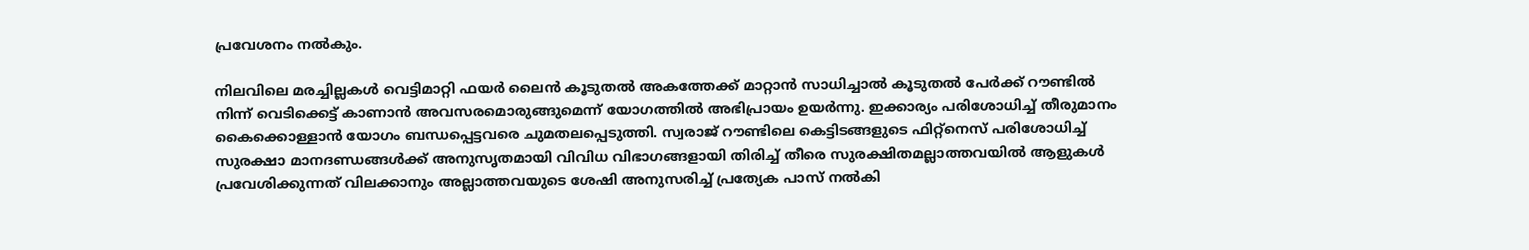പ്രവേശനം നല്‍കും.

നിലവിലെ മരച്ചില്ലകള്‍ വെട്ടിമാറ്റി ഫയര്‍ ലൈന്‍ കൂടുതല്‍ അകത്തേക്ക് മാറ്റാന്‍ സാധിച്ചാല്‍ കൂടുതല്‍ പേര്‍ക്ക് റൗണ്ടില്‍ നിന്ന് വെടിക്കെട്ട് കാണാന്‍ അവസരമൊരുങ്ങുമെന്ന് യോഗത്തില്‍ അഭിപ്രായം ഉയര്‍ന്നു. ഇക്കാര്യം പരിശോധിച്ച് തീരുമാനം കൈക്കൊള്ളാന്‍ യോഗം ബന്ധപ്പെട്ടവരെ ചുമതലപ്പെടുത്തി. സ്വരാജ് റൗണ്ടിലെ കെട്ടിടങ്ങളുടെ ഫിറ്റ്നെസ് പരിശോധിച്ച് സുരക്ഷാ മാനദണ്ഡങ്ങള്‍ക്ക് അനുസൃതമായി വിവിധ വിഭാഗങ്ങളായി തിരിച്ച് തീരെ സുരക്ഷിതമല്ലാത്തവയില്‍ ആളുകള്‍ പ്രവേശിക്കുന്നത് വിലക്കാനും അല്ലാത്തവയുടെ ശേഷി അനുസരിച്ച് പ്രത്യേക പാസ് നല്‍കി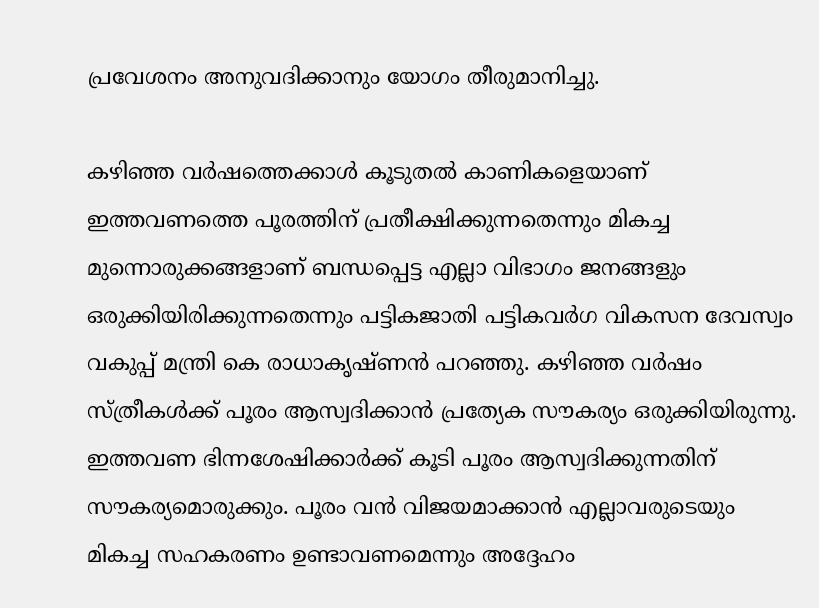പ്രവേശനം അനുവദിക്കാനും യോഗം തീരുമാനിച്ചു.

കഴിഞ്ഞ വര്‍ഷത്തെക്കാള്‍ കൂടുതല്‍ കാണികളെയാണ് ഇത്തവണത്തെ പൂരത്തിന് പ്രതീക്ഷിക്കുന്നതെന്നും മികച്ച മുന്നൊരുക്കങ്ങളാണ് ബന്ധപ്പെട്ട എല്ലാ വിഭാഗം ജനങ്ങളും ഒരുക്കിയിരിക്കുന്നതെന്നും പട്ടികജാതി പട്ടികവര്‍ഗ വികസന ദേവസ്വം വകുപ്പ് മന്ത്രി കെ രാധാകൃഷ്ണന്‍ പറഞ്ഞു. കഴിഞ്ഞ വര്‍ഷം സ്ത്രീകള്‍ക്ക് പൂരം ആസ്വദിക്കാന്‍ പ്രത്യേക സൗകര്യം ഒരുക്കിയിരുന്നു. ഇത്തവണ ഭിന്നശേഷിക്കാര്‍ക്ക് കൂടി പൂരം ആസ്വദിക്കുന്നതിന് സൗകര്യമൊരുക്കും. പൂരം വന്‍ വിജയമാക്കാന്‍ എല്ലാവരുടെയും മികച്ച സഹകരണം ഉണ്ടാവണമെന്നും അദ്ദേഹം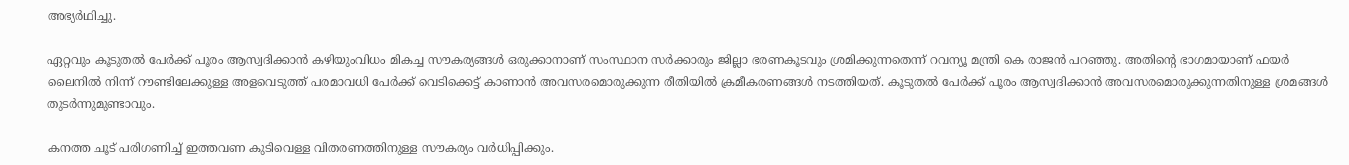അഭ്യര്‍ഥിച്ചു.

ഏറ്റവും കൂടുതല്‍ പേര്‍ക്ക് പൂരം ആസ്വദിക്കാന്‍ കഴിയുംവിധം മികച്ച സൗകര്യങ്ങള്‍ ഒരുക്കാനാണ് സംസ്ഥാന സര്‍ക്കാരും ജില്ലാ ഭരണകൂടവും ശ്രമിക്കുന്നതെന്ന് റവന്യൂ മന്ത്രി കെ രാജന്‍ പറഞ്ഞു. അതിന്റെ ഭാഗമായാണ് ഫയര്‍ ലൈനില്‍ നിന്ന് റൗണ്ടിലേക്കുള്ള അളവെടുത്ത് പരമാവധി പേര്‍ക്ക് വെടിക്കെട്ട് കാണാന്‍ അവസരമൊരുക്കുന്ന രീതിയില്‍ ക്രമീകരണങ്ങള്‍ നടത്തിയത്. കൂടുതല്‍ പേര്‍ക്ക് പൂരം ആസ്വദിക്കാന്‍ അവസരമൊരുക്കുന്നതിനുള്ള ശ്രമങ്ങള്‍ തുടര്‍ന്നുമുണ്ടാവും.

കനത്ത ചൂട് പരിഗണിച്ച് ഇത്തവണ കുടിവെള്ള വിതരണത്തിനുള്ള സൗകര്യം വര്‍ധിപ്പിക്കും.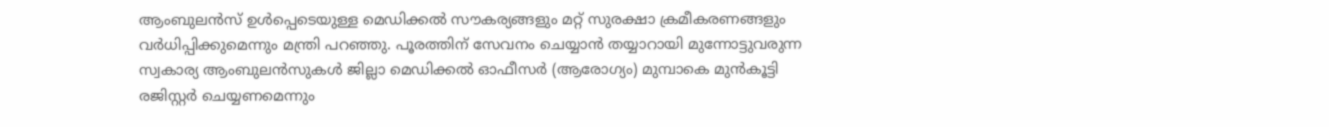ആംബുലന്‍സ് ഉള്‍പ്പെടെയുള്ള മെഡിക്കല്‍ സൗകര്യങ്ങളും മറ്റ് സുരക്ഷാ ക്രമീകരണങ്ങളും വര്‍ധിപ്പിക്കുമെന്നും മന്ത്രി പറഞ്ഞു. പൂരത്തിന് സേവനം ചെയ്യാന്‍ തയ്യാറായി മുന്നോട്ടുവരുന്ന സ്വകാര്യ ആംബുലന്‍സുകള്‍ ജില്ലാ മെഡിക്കല്‍ ഓഫീസര്‍ (ആരോഗ്യം) മുമ്പാകെ മുന്‍കൂട്ടി രജിസ്റ്റര്‍ ചെയ്യണമെന്നും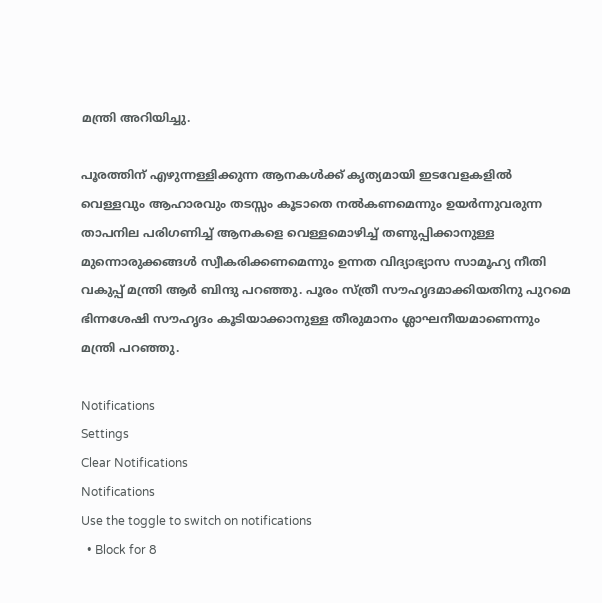മന്ത്രി അറിയിച്ചു.

പൂരത്തിന് എഴുന്നള്ളിക്കുന്ന ആനകള്‍ക്ക് കൃത്യമായി ഇടവേളകളില്‍ വെള്ളവും ആഹാരവും തടസ്സം കൂടാതെ നല്‍കണമെന്നും ഉയര്‍ന്നുവരുന്ന താപനില പരിഗണിച്ച് ആനകളെ വെള്ളമൊഴിച്ച് തണുപ്പിക്കാനുള്ള മുന്നൊരുക്കങ്ങള്‍ സ്വീകരിക്കണമെന്നും ഉന്നത വിദ്യാഭ്യാസ സാമൂഹ്യ നീതി വകുപ്പ് മന്ത്രി ആര്‍ ബിന്ദു പറഞ്ഞു. പൂരം സ്ത്രീ സൗഹൃദമാക്കിയതിനു പുറമെ ഭിന്നശേഷി സൗഹൃദം കൂടിയാക്കാനുള്ള തീരുമാനം ശ്ലാഘനീയമാണെന്നും മന്ത്രി പറഞ്ഞു.

Notifications
Settings
Clear Notifications
Notifications
Use the toggle to switch on notifications
  • Block for 8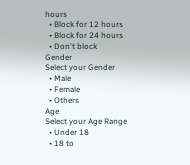hours
  • Block for 12 hours
  • Block for 24 hours
  • Don't block
Gender
Select your Gender
  • Male
  • Female
  • Others
Age
Select your Age Range
  • Under 18
  • 18 to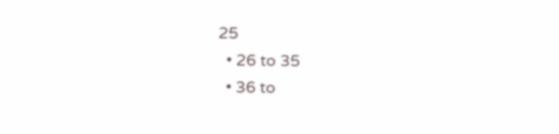25
  • 26 to 35
  • 36 to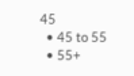45
  • 45 to 55
  • 55+